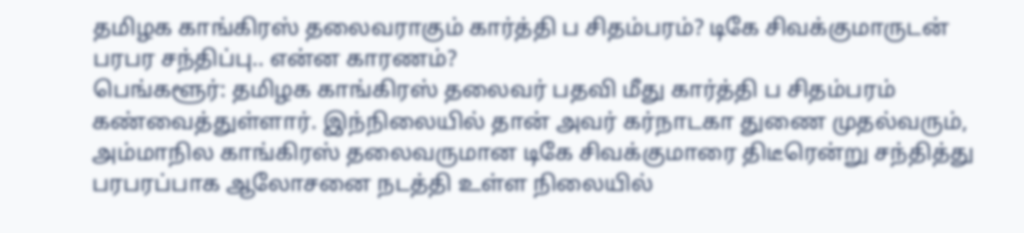தமிழக காங்கிரஸ் தலைவராகும் கார்த்தி ப சிதம்பரம்? டிகே சிவக்குமாருடன் பரபர சந்திப்பு.. என்ன காரணம்?
பெங்களூர்: தமிழக காங்கிரஸ் தலைவர் பதவி மீது கார்த்தி ப சிதம்பரம் கண்வைத்துள்ளார். இந்நிலையில் தான் அவர் கர்நாடகா துணை முதல்வரும், அம்மாநில காங்கிரஸ் தலைவருமான டிகே சிவக்குமாரை திடீரென்று சந்தித்து பரபரப்பாக ஆலோசனை நடத்தி உள்ள நிலையில்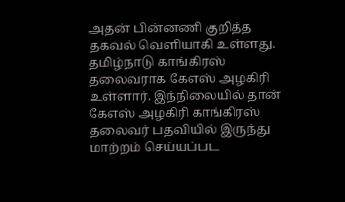அதன் பின்னணி குறித்த தகவல் வெளியாகி உள்ளது.
தமிழ்நாடு காங்கிரஸ் தலைவராக கேஎஸ் அழகிரி உள்ளார். இந்நிலையில் தான் கேஎஸ் அழகிரி காங்கிரஸ் தலைவர் பதவியில் இருந்து மாற்றம் செய்யப்பட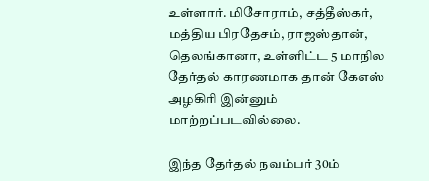உள்ளார். மிசோராம், சத்தீஸ்கர், மத்திய பிரதேசம், ராஜஸ்தான், தெலங்கானா, உள்ளிட்ட 5 மாநில தேர்தல் காரணமாக தான் கேஎஸ் அழகிரி இன்னும் மாற்றப்படவில்லை.

இந்த தேர்தல் நவம்பர் 30ம்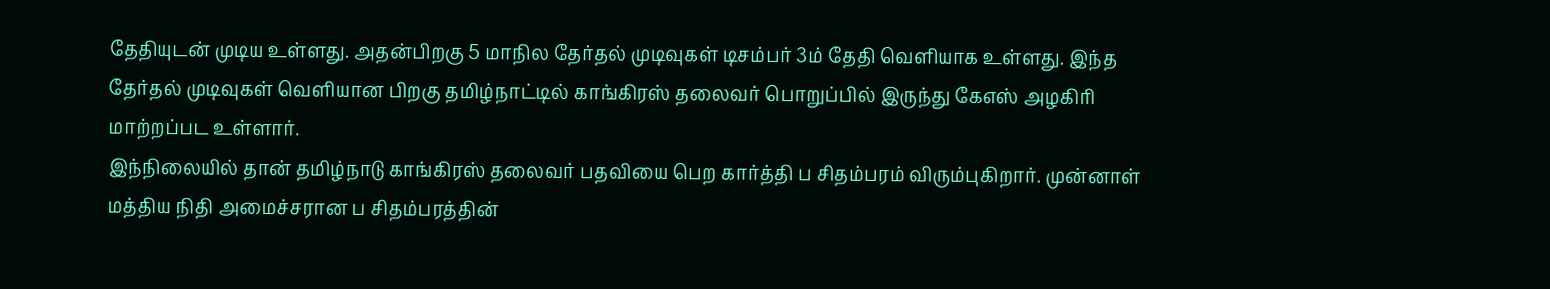தேதியுடன் முடிய உள்ளது. அதன்பிறகு 5 மாநில தேர்தல் முடிவுகள் டிசம்பர் 3ம் தேதி வெளியாக உள்ளது. இந்த தேர்தல் முடிவுகள் வெளியான பிறகு தமிழ்நாட்டில் காங்கிரஸ் தலைவர் பொறுப்பில் இருந்து கேஎஸ் அழகிரி மாற்றப்பட உள்ளார்.
இந்நிலையில் தான் தமிழ்நாடு காங்கிரஸ் தலைவர் பதவியை பெற கார்த்தி ப சிதம்பரம் விரும்புகிறார். முன்னாள் மத்திய நிதி அமைச்சரான ப சிதம்பரத்தின்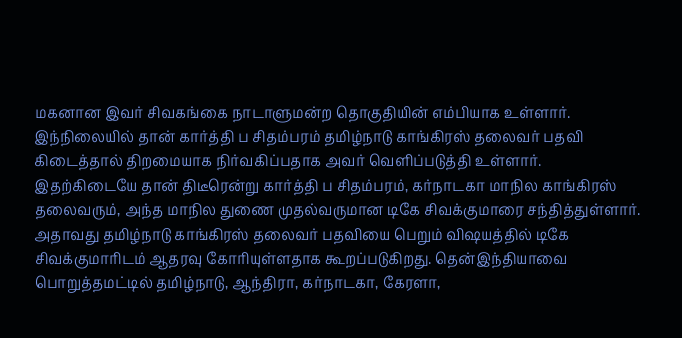மகனான இவர் சிவகங்கை நாடாளுமன்ற தொகுதியின் எம்பியாக உள்ளார். இந்நிலையில் தான் கார்த்தி ப சிதம்பரம் தமிழ்நாடு காங்கிரஸ் தலைவர் பதவி கிடைத்தால் திறமையாக நிர்வகிப்பதாக அவர் வெளிப்படுத்தி உள்ளார்.
இதற்கிடையே தான் திடீரென்று கார்த்தி ப சிதம்பரம், கர்நாடகா மாநில காங்கிரஸ் தலைவரும், அந்த மாநில துணை முதல்வருமான டிகே சிவக்குமாரை சந்தித்துள்ளார். அதாவது தமிழ்நாடு காங்கிரஸ் தலைவர் பதவியை பெறும் விஷயத்தில் டிகே சிவக்குமாரிடம் ஆதரவு கோரியுள்ளதாக கூறப்படுகிறது. தென்இந்தியாவை பொறுத்தமட்டில் தமிழ்நாடு, ஆந்திரா, கர்நாடகா, கேரளா,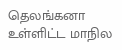தெலங்கனா உள்ளிட்ட மாநில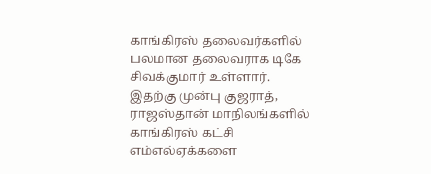காங்கிரஸ் தலைவர்களில் பலமான தலைவராக டிகே சிவக்குமார் உள்ளார்.
இதற்கு முன்பு குஜராத், ராஜஸ்தான் மாநிலங்களில் காங்கிரஸ் கட்சி எம்எல்ஏக்களை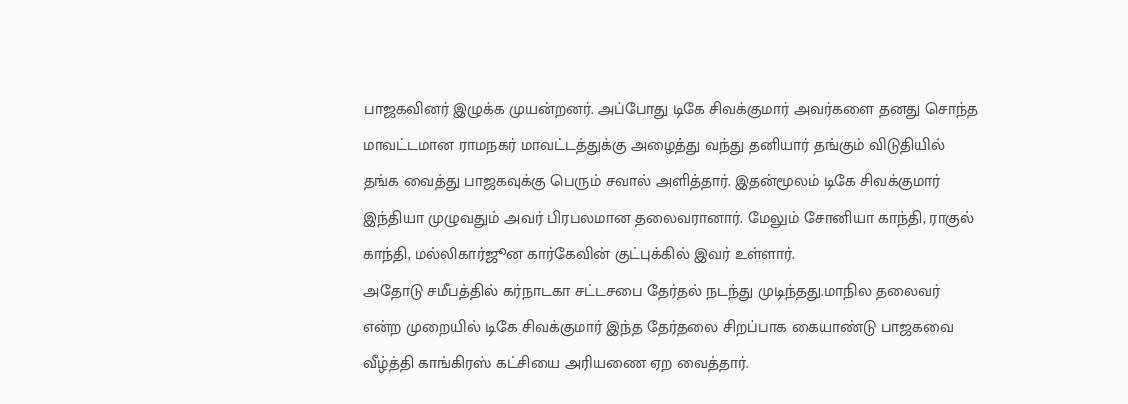பாஜகவினர் இழுக்க முயன்றனர். அப்போது டிகே சிவக்குமார் அவர்களை தனது சொந்த மாவட்டமான ராமநகர் மாவட்டத்துக்கு அழைத்து வந்து தனியார் தங்கும் விடுதியில் தங்க வைத்து பாஜகவுக்கு பெரும் சவால் அளித்தார். இதன்மூலம் டிகே சிவக்குமார் இந்தியா முழுவதும் அவர் பிரபலமான தலைவரானார். மேலும் சோனியா காந்தி, ராகுல் காந்தி, மல்லிகார்ஜூன கார்கேவின் குட்புக்கில் இவர் உள்ளார்.
அதோடு சமீபத்தில் கர்நாடகா சட்டசபை தேர்தல் நடந்து முடிந்தது.மாநில தலைவர் என்ற முறையில் டிகே சிவக்குமார் இந்த தேர்தலை சிறப்பாக கையாண்டு பாஜகவை வீழ்த்தி காங்கிரஸ் கட்சியை அரியணை ஏற வைத்தார்.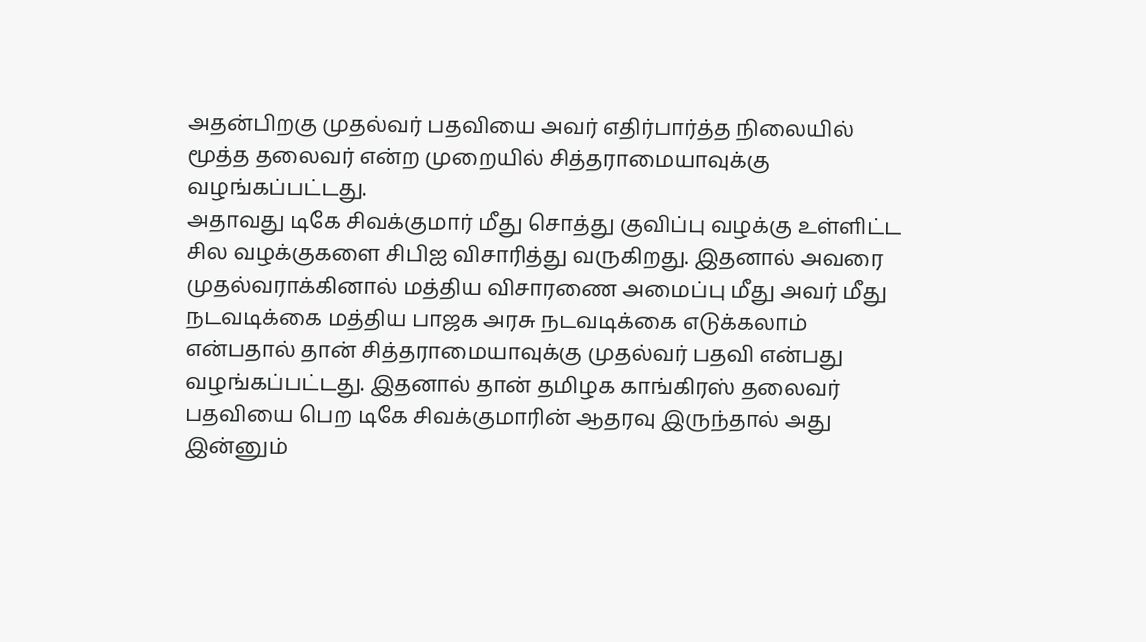அதன்பிறகு முதல்வர் பதவியை அவர் எதிர்பார்த்த நிலையில் மூத்த தலைவர் என்ற முறையில் சித்தராமையாவுக்கு வழங்கப்பட்டது.
அதாவது டிகே சிவக்குமார் மீது சொத்து குவிப்பு வழக்கு உள்ளிட்ட சில வழக்குகளை சிபிஐ விசாரித்து வருகிறது. இதனால் அவரை முதல்வராக்கினால் மத்திய விசாரணை அமைப்பு மீது அவர் மீது நடவடிக்கை மத்திய பாஜக அரசு நடவடிக்கை எடுக்கலாம் என்பதால் தான் சித்தராமையாவுக்கு முதல்வர் பதவி என்பது வழங்கப்பட்டது. இதனால் தான் தமிழக காங்கிரஸ் தலைவர் பதவியை பெற டிகே சிவக்குமாரின் ஆதரவு இருந்தால் அது இன்னும்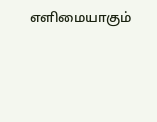எளிமையாகும்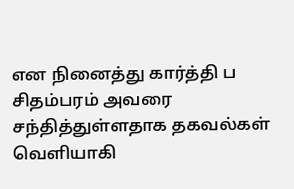என நினைத்து கார்த்தி ப சிதம்பரம் அவரை சந்தித்துள்ளதாக தகவல்கள் வெளியாகி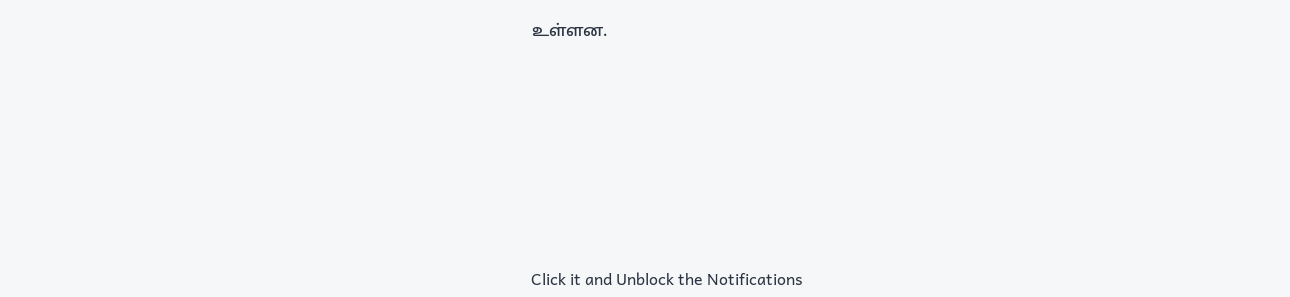உள்ளன.












Click it and Unblock the Notifications